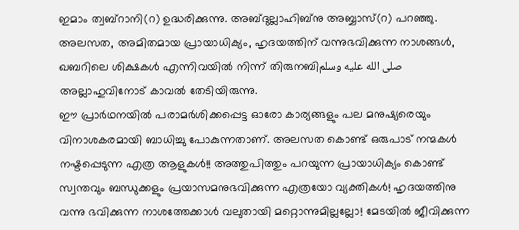ഇമാം ത്വബ്റാനി(റ) ഉദ്ധരിക്കുന്നു. അബ്ദുല്ലാഹിബ്നു അബ്ബാസ്(റ) പറഞ്ഞു. അലസത, അമിതമായ പ്രായാധിക്യം, ഹൃദയത്തിന് വന്നുഭവിക്കുന്ന നാശങ്ങൾ, ഖബറിലെ ശിക്ഷകൾ എന്നിവയിൽ നിന്ന് തിരുനബിصلى الله عليه وسلم അല്ലാഹുവിനോട് കാവൽ തേടിയിരുന്നു.
ഈ പ്രാർഥനയിൽ പരാമർശിക്കപ്പെട്ട ഓരോ കാര്യങ്ങളും പല മനുഷ്യരെയും വിനാശകരമായി ബാധിച്ചു പോകുന്നതാണ്. അലസത കൊണ്ട് ഒരുപാട് നന്മകൾ നഷ്ടപ്പെടുന്ന എത്ര ആളുകൾ!! അത്തുപിത്തും പറയുന്ന പ്രായാധിക്യം കൊണ്ട് സ്വന്തവും ബന്ധുക്കളും പ്രയാസമനുഭവിക്കുന്ന എത്രയോ വ്യക്തികൾ! ഹൃദയത്തിനു വന്നു ഭവിക്കുന്ന നാശത്തേക്കാൾ വലുതായി മറ്റൊന്നുമില്ലല്ലോ! മേടയിൽ ജീവിക്കുന്ന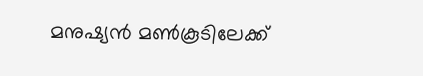മനുഷ്യൻ മൺകൂടിലേക്ക്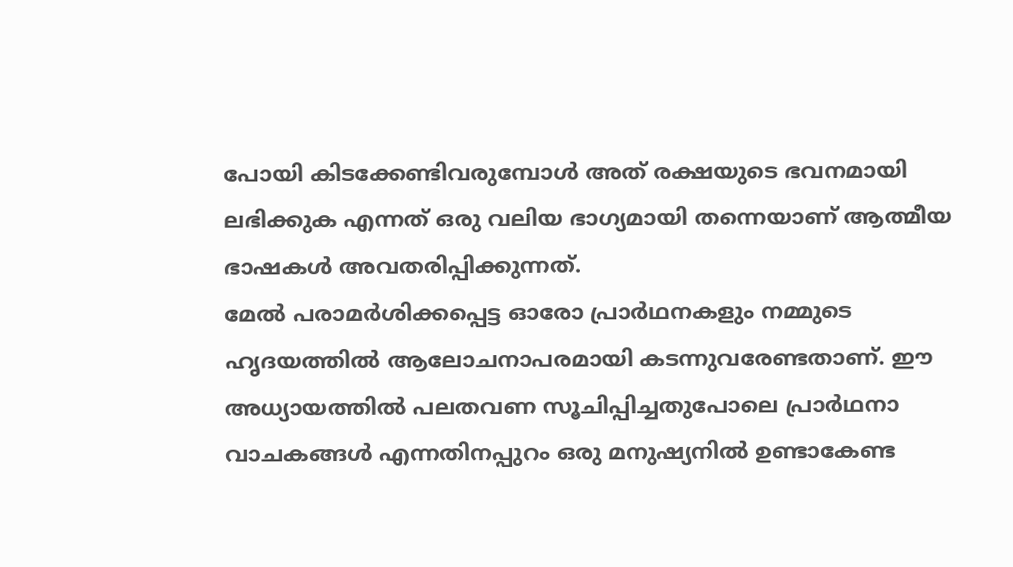പോയി കിടക്കേണ്ടിവരുമ്പോൾ അത് രക്ഷയുടെ ഭവനമായി ലഭിക്കുക എന്നത് ഒരു വലിയ ഭാഗ്യമായി തന്നെയാണ് ആത്മീയ ഭാഷകൾ അവതരിപ്പിക്കുന്നത്.
മേൽ പരാമർശിക്കപ്പെട്ട ഓരോ പ്രാർഥനകളും നമ്മുടെ ഹൃദയത്തിൽ ആലോചനാപരമായി കടന്നുവരേണ്ടതാണ്. ഈ അധ്യായത്തിൽ പലതവണ സൂചിപ്പിച്ചതുപോലെ പ്രാർഥനാ വാചകങ്ങൾ എന്നതിനപ്പുറം ഒരു മനുഷ്യനിൽ ഉണ്ടാകേണ്ട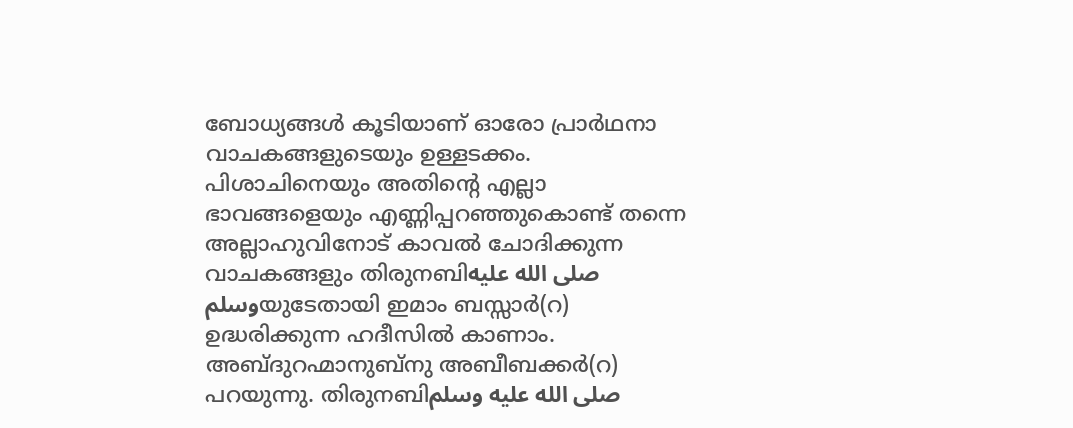ബോധ്യങ്ങൾ കൂടിയാണ് ഓരോ പ്രാർഥനാ വാചകങ്ങളുടെയും ഉള്ളടക്കം.
പിശാചിനെയും അതിൻ്റെ എല്ലാ ഭാവങ്ങളെയും എണ്ണിപ്പറഞ്ഞുകൊണ്ട് തന്നെ അല്ലാഹുവിനോട് കാവൽ ചോദിക്കുന്ന വാചകങ്ങളും തിരുനബിصلى الله عليه وسلمയുടേതായി ഇമാം ബസ്സാർ(റ) ഉദ്ധരിക്കുന്ന ഹദീസിൽ കാണാം.
അബ്ദുറഹ്മാനുബ്നു അബീബക്കർ(റ) പറയുന്നു. തിരുനബിصلى الله عليه وسلم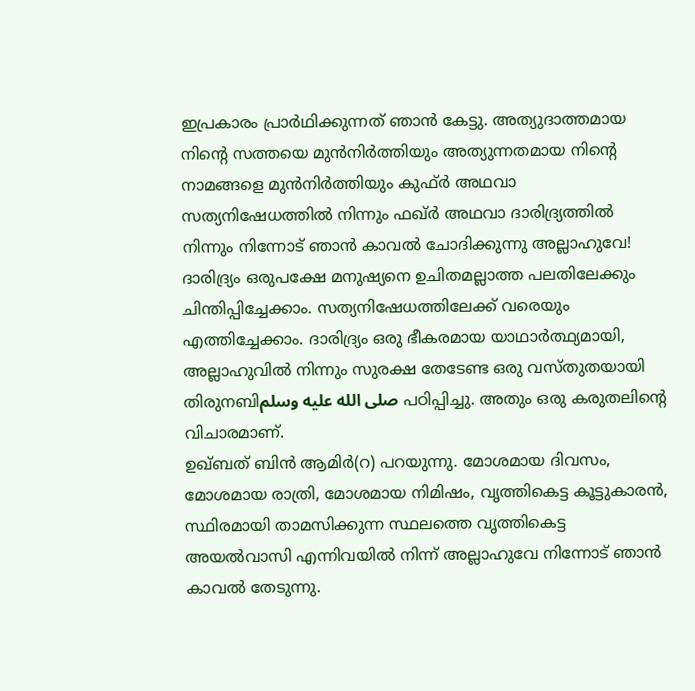ഇപ്രകാരം പ്രാർഥിക്കുന്നത് ഞാൻ കേട്ടു. അത്യുദാത്തമായ നിൻ്റെ സത്തയെ മുൻനിർത്തിയും അത്യുന്നതമായ നിൻ്റെ നാമങ്ങളെ മുൻനിർത്തിയും കുഫ്ർ അഥവാ സത്യനിഷേധത്തിൽ നിന്നും ഫഖ്ർ അഥവാ ദാരിദ്ര്യത്തിൽ നിന്നും നിന്നോട് ഞാൻ കാവൽ ചോദിക്കുന്നു അല്ലാഹുവേ!
ദാരിദ്ര്യം ഒരുപക്ഷേ മനുഷ്യനെ ഉചിതമല്ലാത്ത പലതിലേക്കും ചിന്തിപ്പിച്ചേക്കാം. സത്യനിഷേധത്തിലേക്ക് വരെയും എത്തിച്ചേക്കാം. ദാരിദ്ര്യം ഒരു ഭീകരമായ യാഥാർത്ഥ്യമായി, അല്ലാഹുവിൽ നിന്നും സുരക്ഷ തേടേണ്ട ഒരു വസ്തുതയായി തിരുനബിصلى الله عليه وسلم പഠിപ്പിച്ചു. അതും ഒരു കരുതലിന്റെ വിചാരമാണ്.
ഉഖ്ബത് ബിൻ ആമിർ(റ) പറയുന്നു. മോശമായ ദിവസം, മോശമായ രാത്രി, മോശമായ നിമിഷം, വൃത്തികെട്ട കൂട്ടുകാരൻ, സ്ഥിരമായി താമസിക്കുന്ന സ്ഥലത്തെ വൃത്തികെട്ട അയൽവാസി എന്നിവയിൽ നിന്ന് അല്ലാഹുവേ നിന്നോട് ഞാൻ കാവൽ തേടുന്നു.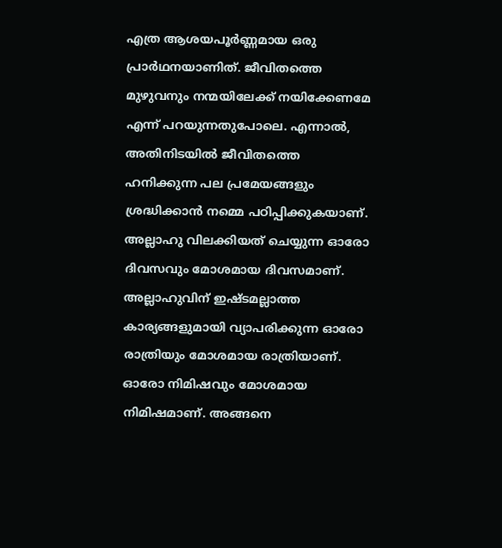എത്ര ആശയപൂർണ്ണമായ ഒരു പ്രാർഥനയാണിത്. ജീവിതത്തെ മുഴുവനും നന്മയിലേക്ക് നയിക്കേണമേ എന്ന് പറയുന്നതുപോലെ. എന്നാൽ, അതിനിടയിൽ ജീവിതത്തെ ഹനിക്കുന്ന പല പ്രമേയങ്ങളും ശ്രദ്ധിക്കാൻ നമ്മെ പഠിപ്പിക്കുകയാണ്. അല്ലാഹു വിലക്കിയത് ചെയ്യുന്ന ഓരോ ദിവസവും മോശമായ ദിവസമാണ്. അല്ലാഹുവിന് ഇഷ്ടമല്ലാത്ത കാര്യങ്ങളുമായി വ്യാപരിക്കുന്ന ഓരോ രാത്രിയും മോശമായ രാത്രിയാണ്. ഓരോ നിമിഷവും മോശമായ നിമിഷമാണ്. അങ്ങനെ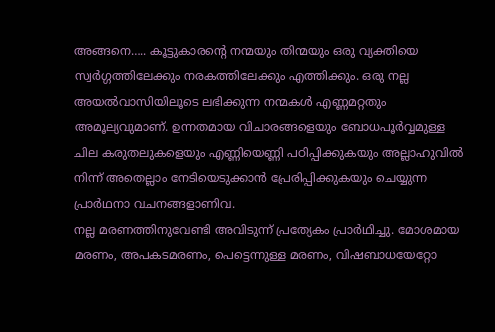അങ്ങനെ….. കൂട്ടുകാരൻ്റെ നന്മയും തിന്മയും ഒരു വ്യക്തിയെ സ്വർഗ്ഗത്തിലേക്കും നരകത്തിലേക്കും എത്തിക്കും. ഒരു നല്ല അയൽവാസിയിലൂടെ ലഭിക്കുന്ന നന്മകൾ എണ്ണമറ്റതും അമൂല്യവുമാണ്. ഉന്നതമായ വിചാരങ്ങളെയും ബോധപൂർവ്വമുള്ള ചില കരുതലുകളെയും എണ്ണിയെണ്ണി പഠിപ്പിക്കുകയും അല്ലാഹുവിൽ നിന്ന് അതെല്ലാം നേടിയെടുക്കാൻ പ്രേരിപ്പിക്കുകയും ചെയ്യുന്ന പ്രാർഥനാ വചനങ്ങളാണിവ.
നല്ല മരണത്തിനുവേണ്ടി അവിടുന്ന് പ്രത്യേകം പ്രാർഥിച്ചു. മോശമായ മരണം, അപകടമരണം, പെട്ടെന്നുള്ള മരണം, വിഷബാധയേറ്റോ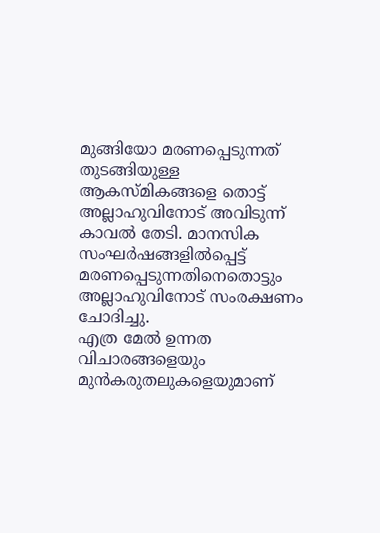മുങ്ങിയോ മരണപ്പെടുന്നത് തുടങ്ങിയുള്ള ആകസ്മികങ്ങളെ തൊട്ട് അല്ലാഹുവിനോട് അവിടുന്ന് കാവൽ തേടി. മാനസിക സംഘർഷങ്ങളിൽപ്പെട്ട് മരണപ്പെടുന്നതിനെതൊട്ടും അല്ലാഹുവിനോട് സംരക്ഷണം ചോദിച്ചു.
എത്ര മേൽ ഉന്നത വിചാരങ്ങളെയും മുൻകരുതലുകളെയുമാണ്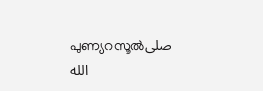പുണ്യറസൂൽصلى الله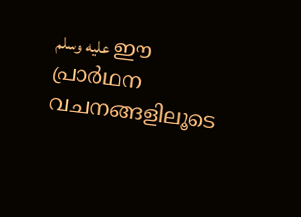عليه وسلم ഈ പ്രാർഥന വചനങ്ങളിലൂടെ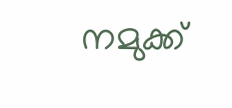നമുക്ക്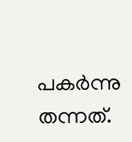പകർന്നു തന്നത്.